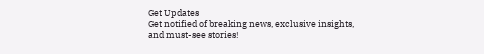Get Updates
Get notified of breaking news, exclusive insights, and must-see stories!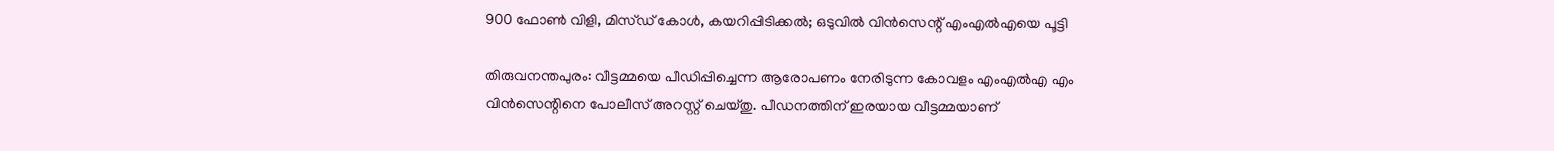900 ഫോണ്‍ വിളി, മിസ്ഡ് കോള്‍, കയറിപ്പിടിക്കല്‍; ഒടുവില്‍ വിന്‍സെന്റ് എംഎല്‍എയെ പൂട്ടി

തിരുവനന്തപുരം: വീട്ടമ്മയെ പീഡിപ്പിച്ചെന്ന ആരോപണം നേരിടുന്ന കോവളം എംഎല്‍എ എം വിന്‍സെന്റിനെ പോലീസ് അറസ്റ്റ് ചെയ്തു. പീഡനത്തിന് ഇരയായ വീട്ടമ്മയാണ്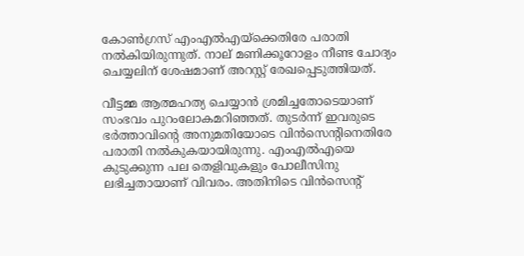കോണ്‍ഗ്രസ്‌ എംഎല്‍എയ്ക്കെതിരേ പരാതി നല്‍കിയിരുന്നുത്. നാല് മണിക്കൂറോളം നീണ്ട ചോദ്യം ചെയ്യലിന് ശേഷമാണ് അറസ്റ്റ് രേഖപ്പെടുത്തിയത്.

വീട്ടമ്മ ആത്മഹത്യ ചെയ്യാന്‍ ശ്രമിച്ചതോടെയാണ് സംഭവം പുറംലോകമറിഞ്ഞത്. തുടര്‍ന്ന് ഇവരുടെ ഭര്‍ത്താവിന്റെ അനുമതിയോടെ വിന്‍സെന്റിനെതിരേ പരാതി നല്‍കുകയായിരുന്നു. എംഎല്‍എയെ കുടുക്കുന്ന പല തെളിവുകളും പോലീസിനു ലഭിച്ചതായാണ് വിവരം. അതിനിടെ വിന്‍സെന്റ്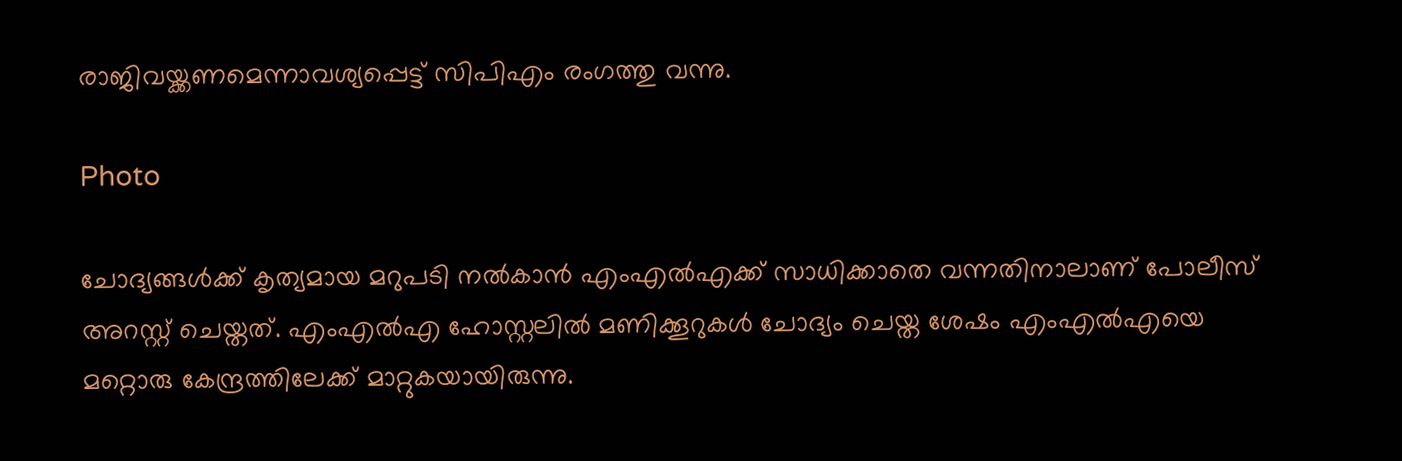രാജിവയ്ക്കണമെന്നാവശ്യപ്പെട്ട് സിപിഎം രംഗത്തു വന്നു.

Photo

ചോദ്യങ്ങള്‍ക്ക് കൃത്യമായ മറുപടി നല്‍കാന്‍ എംഎല്‍എക്ക് സാധിക്കാതെ വന്നതിനാലാണ് പോലീസ് അറസ്റ്റ് ചെയ്തത്. എംഎല്‍എ ഹോസ്റ്റലില്‍ മണിക്കൂറുകള്‍ ചോദ്യം ചെയ്ത ശേഷം എംഎല്‍എയെ മറ്റൊരു കേന്ദ്രത്തിലേക്ക് മാറ്റുകയായിരുന്നു.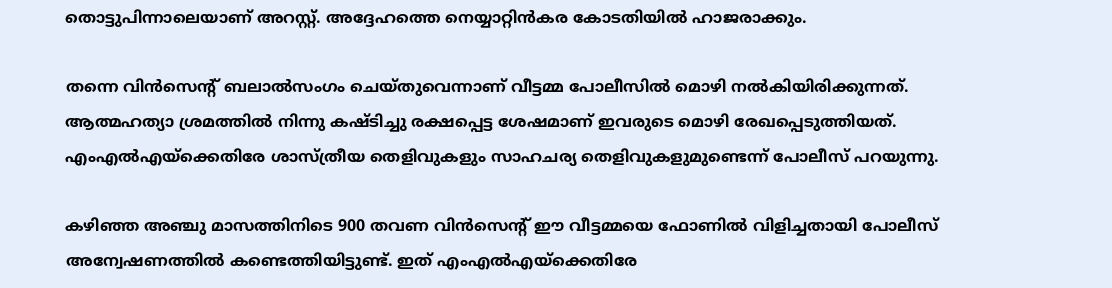തൊട്ടുപിന്നാലെയാണ് അറസ്റ്റ്. അദ്ദേഹത്തെ നെയ്യാറ്റിന്‍കര കോടതിയില്‍ ഹാജരാക്കും.

തന്നെ വിന്‍സെന്റ് ബലാല്‍സംഗം ചെയ്തുവെന്നാണ് വീട്ടമ്മ പോലീസില്‍ മൊഴി നല്‍കിയിരിക്കുന്നത്. ആത്മഹത്യാ ശ്രമത്തില്‍ നിന്നു കഷ്ടിച്ചു രക്ഷപ്പെട്ട ശേഷമാണ് ഇവരുടെ മൊഴി രേഖപ്പെടുത്തിയത്. എംഎല്‍എയ്ക്കെതിരേ ശാസ്ത്രീയ തെളിവുകളും സാഹചര്യ തെളിവുകളുമുണ്ടെന്ന് പോലീസ് പറയുന്നു.

കഴിഞ്ഞ അഞ്ചു മാസത്തിനിടെ 900 തവണ വിന്‍സെന്റ് ഈ വീട്ടമ്മയെ ഫോണില്‍ വിളിച്ചതായി പോലീസ് അന്വേഷണത്തില്‍ കണ്ടെത്തിയിട്ടുണ്ട്. ഇത് എംഎല്‍എയ്ക്കെതിരേ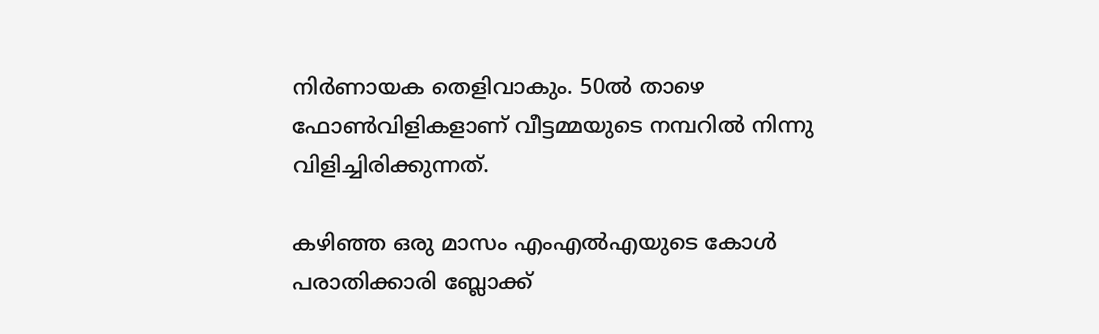നിര്‍ണായക തെളിവാകും. 50ല്‍ താഴെ ഫോണ്‍വിളികളാണ് വീട്ടമ്മയുടെ നമ്പറില്‍ നിന്നു വിളിച്ചിരിക്കുന്നത്.

കഴിഞ്ഞ ഒരു മാസം എംഎല്‍എയുടെ കോള്‍ പരാതിക്കാരി ബ്ലോക്ക്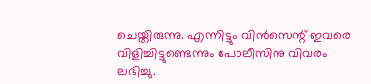ചെയ്തിരുന്നു. എന്നിട്ടും വിന്‍സെന്റ് ഇവരെ വിളിച്ചിട്ടുണ്ടെന്നും പോലീസിനു വിവരം ലഭിച്ചു.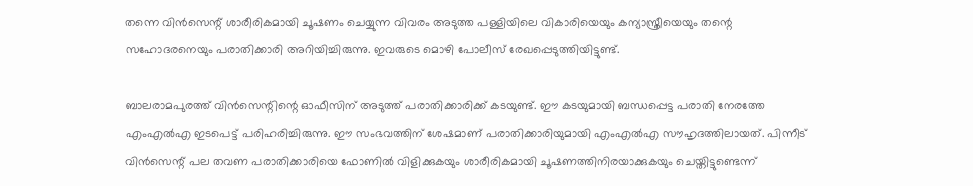തന്നെ വിന്‍സെന്റ് ശാരീരികമായി ചൂഷണം ചെയ്യുന്ന വിവരം അടുത്ത പള്ളിയിലെ വികാരിയെയും കന്യാസ്ത്രീയെയും തന്റെ സഹോദരനെയും പരാതിക്കാരി അറിയിച്ചിരുന്നു. ഇവരുടെ മൊഴി പോലീസ് രേഖപ്പെടുത്തിയിട്ടുണ്ട്.

ബാലരാമപുരത്ത് വിന്‍സെന്റിന്റെ ഓഫീസിന് അടുത്ത് പരാതിക്കാരിക്ക് കടയുണ്ട്. ഈ കടയുമായി ബന്ധപ്പെട്ട പരാതി നേരത്തേ എംഎല്‍എ ഇടപെട്ട് പരിഹരിച്ചിരുന്നു. ഈ സംഭവത്തിന് ശേഷമാണ് പരാതിക്കാരിയുമായി എംഎല്‍എ സൗഹൃദത്തിലായത്. പിന്നീട് വിന്‍സെന്റ് പല തവണ പരാതിക്കാരിയെ ഫോണില്‍ വിളിക്കുകയും ശാരീരികമായി ചൂഷണത്തിനിരയാക്കുകയും ചെയ്തിട്ടുണ്ടെന്ന്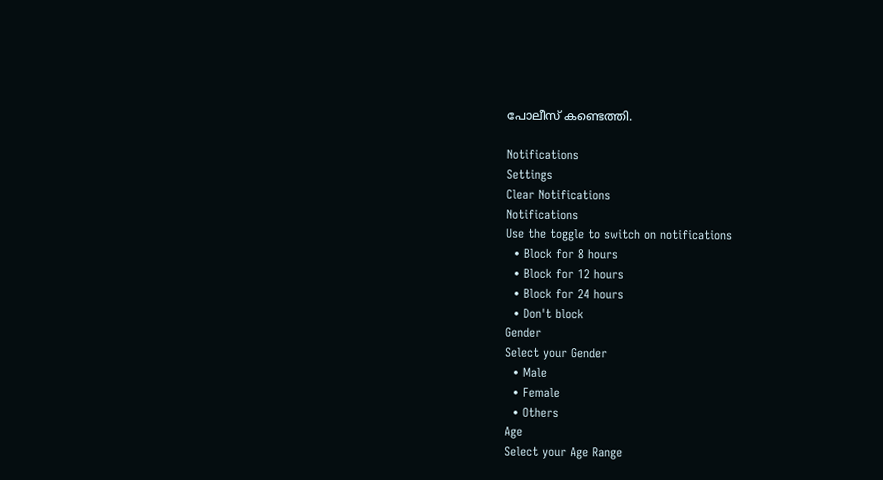പോലീസ് കണ്ടെത്തി.

Notifications
Settings
Clear Notifications
Notifications
Use the toggle to switch on notifications
  • Block for 8 hours
  • Block for 12 hours
  • Block for 24 hours
  • Don't block
Gender
Select your Gender
  • Male
  • Female
  • Others
Age
Select your Age Range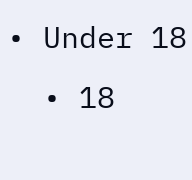• Under 18
  • 18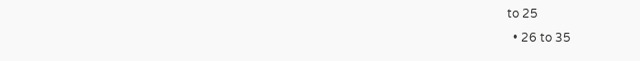to 25
  • 26 to 35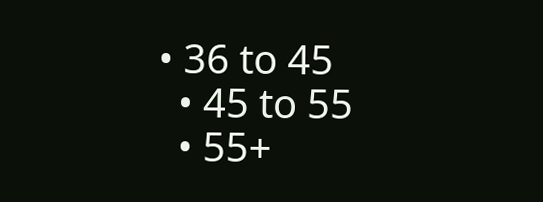• 36 to 45
  • 45 to 55
  • 55+